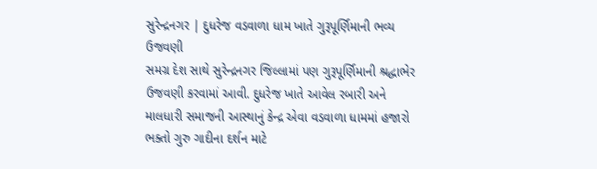સુરેન્દ્રનગર | દુધરેજ વડવાળા ધામ ખાતે ગુરૂપૂર્ણિમાની ભવ્ય ઉજવણી
સમગ્ર દેશ સાથે સુરેન્દ્રનગર જિલ્લામાં પણ ગુરૂપૂર્ણિમાની શ્રદ્ધાભેર ઉજવણી કરવામાં આવી. દુધરેજ ખાતે આવેલ રબારી અને માલધારી સમાજની આસ્થાનું કેન્દ્ર એવા વડવાળા ધામમાં હજારો ભક્તો ગુરુ ગાદીના દર્શન માટે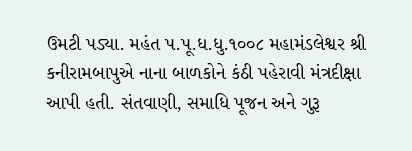ઉમટી પડ્યા. મહંત પ.પૂ.ધ.ધુ.૧૦૦૮ મહામંડલેશ્વર શ્રી કનીરામબાપુએ નાના બાળકોને કંઠી પહેરાવી મંત્રદીક્ષા આપી હતી. સંતવાણી, સમાધિ પૂજન અને ગુરૂ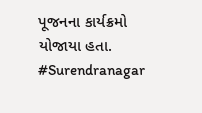પૂજનના કાર્યક્રમો યોજાયા હતા.
#Surendranagar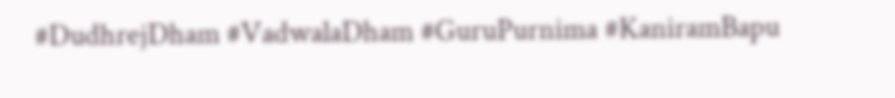#DudhrejDham #VadwalaDham #GuruPurnima #KaniramBapu